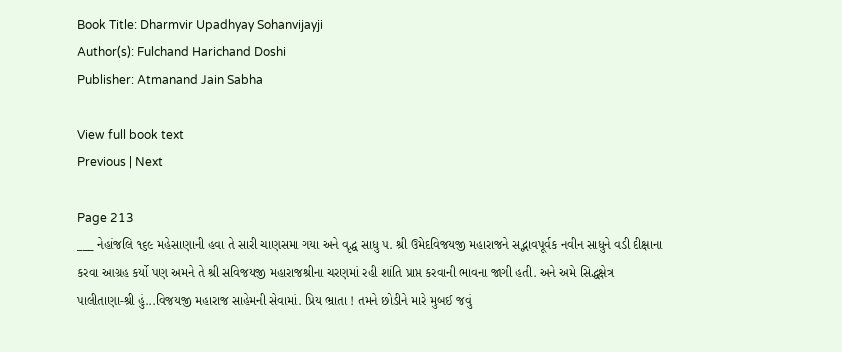Book Title: Dharmvir Upadhyay Sohanvijayji
Author(s): Fulchand Harichand Doshi
Publisher: Atmanand Jain Sabha

View full book text
Previous | Next

Page 213
___ નેહાંજલિ ૧૬૯ મહેસાણાની હવા તે સારી ચાણસમા ગયા અને વૃદ્ધ સાધુ ૫. શ્રી ઉમેદવિજયજી મહારાજને સદ્ભાવપૂર્વક નવીન સાધુને વડી દીક્ષાના કરવા આગ્રહ કર્યો પણ અમને તે શ્રી સવિજયજી મહારાજશ્રીના ચરણમાં રહી શાંતિ પ્રાપ્ત કરવાની ભાવના જાગી હતી. અને અમે સિદ્ધક્ષેત્ર પાલીતાણા-શ્રી હું...વિજયજી મહારાજ સાહેમની સેવામાં. પ્રિય ભ્રાતા ! તમને છોડીને મારે મુબઈ જવું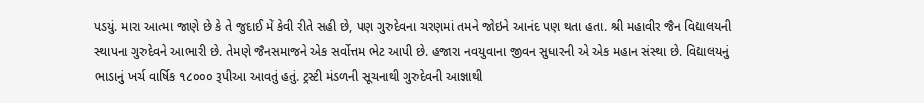પડયું. મારા આત્મા જાણે છે કે તે જુદાઈ મેં કેવી રીતે સહી છે, પણ ગુરુદેવના ચરણમાં તમને જોઇને આનંદ પણ થતા હતા. શ્રી મહાવીર જૈન વિદ્યાલયની સ્થાપના ગુરુદેવને આભારી છે. તેમણે જૈનસમાજને એક સર્વોત્તમ ભેટ આપી છે. હજારા નવયુવાના જીવન સુધારની એ એક મહાન સંસ્થા છે. વિદ્યાલયનું ભાડાનું ખર્ચ વાર્ષિક ૧૮૦૦૦ રૂપીઆ આવતું હતું. ટ્રસ્ટી મંડળની સૂચનાથી ગુરુદેવની આજ્ઞાથી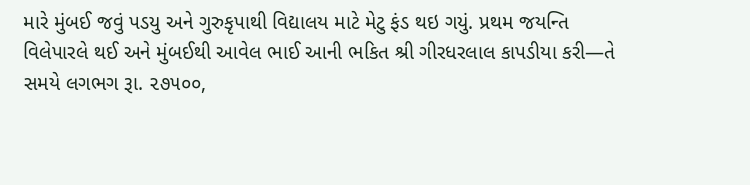મારે મુંબઈ જવું પડયુ અને ગુરુકૃપાથી વિદ્યાલય માટે મેટુ ફંડ થઇ ગયું. પ્રથમ જયન્તિ વિલેપારલે થઈ અને મુંબઈથી આવેલ ભાઈ આની ભકિત શ્રી ગીરધરલાલ કાપડીયા કરી—તે સમયે લગભગ રૂા. ૨૭૫૦૦,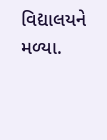વિદ્યાલયને મળ્યા.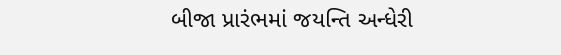બીજા પ્રારંભમાં જયન્તિ અન્ધેરી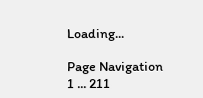Loading...

Page Navigation
1 ... 211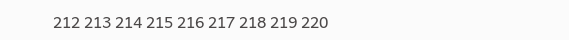212 213 214 215 216 217 218 219 220